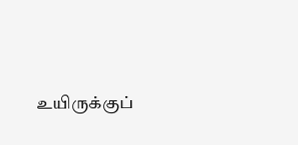உயிருக்குப்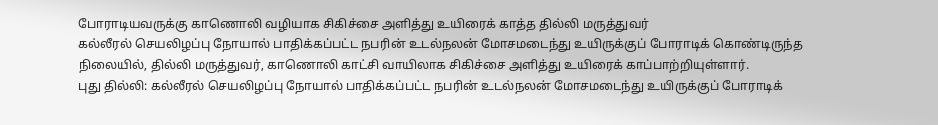போராடியவருக்கு காணொலி வழியாக சிகிச்சை அளித்து உயிரைக் காத்த தில்லி மருத்துவர்
கல்லீரல் செயலிழப்பு நோயால் பாதிக்கப்பட்ட நபரின் உடல்நலன் மோசமடைந்து உயிருக்குப் போராடிக் கொண்டிருந்த நிலையில், தில்லி மருத்துவர், காணொலி காட்சி வாயிலாக சிகிச்சை அளித்து உயிரைக் காப்பாற்றியுள்ளார்.
புது தில்லி: கல்லீரல் செயலிழப்பு நோயால் பாதிக்கப்பட்ட நபரின் உடல்நலன் மோசமடைந்து உயிருக்குப் போராடிக்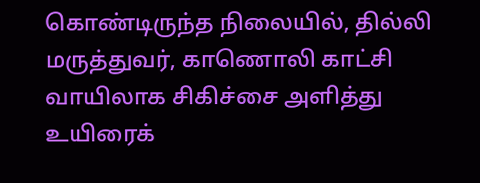கொண்டிருந்த நிலையில், தில்லி மருத்துவர், காணொலி காட்சி வாயிலாக சிகிச்சை அளித்து உயிரைக்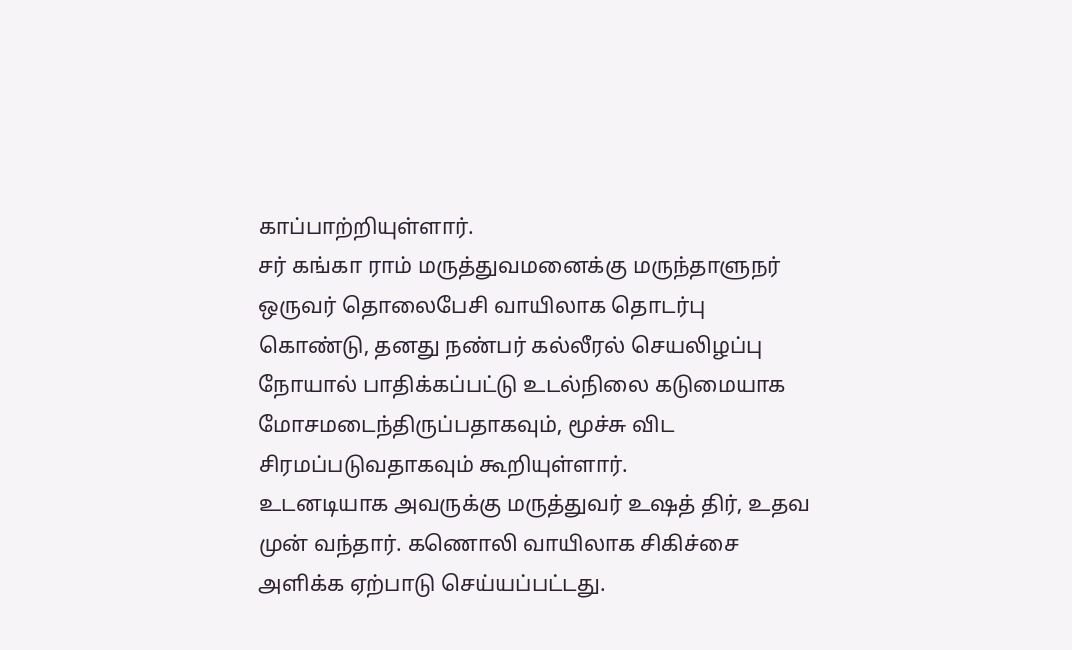காப்பாற்றியுள்ளார்.
சர் கங்கா ராம் மருத்துவமனைக்கு மருந்தாளுநர் ஒருவர் தொலைபேசி வாயிலாக தொடர்பு கொண்டு, தனது நண்பர் கல்லீரல் செயலிழப்பு நோயால் பாதிக்கப்பட்டு உடல்நிலை கடுமையாக மோசமடைந்திருப்பதாகவும், மூச்சு விட சிரமப்படுவதாகவும் கூறியுள்ளார்.
உடனடியாக அவருக்கு மருத்துவர் உஷத் திர், உதவ முன் வந்தார். கணொலி வாயிலாக சிகிச்சை அளிக்க ஏற்பாடு செய்யப்பட்டது.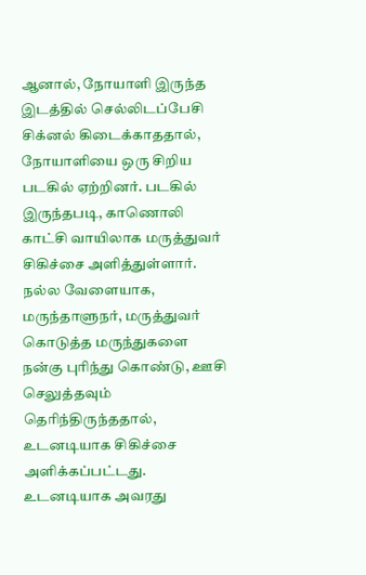ஆனால், நோயாளி இருந்த இடத்தில் செல்லிடப்பேசி சிக்னல் கிடைக்காததால், நோயாளியை ஒரு சிறிய படகில் ஏற்றினர். படகில் இருந்தபடி, காணொலி காட்சி வாயிலாக மருத்துவர் சிகிச்சை அளித்துள்ளார். நல்ல வேளையாக, மருந்தாளுநர், மருத்துவர் கொடுத்த மருந்துகளை நன்கு புரிந்து கொண்டு, ஊசி செலுத்தவும் தெரிந்திருந்ததால், உடனடியாக சிகிச்சை அளிக்கப்பட்டது.
உடனடியாக அவரது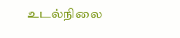உடல்நிலை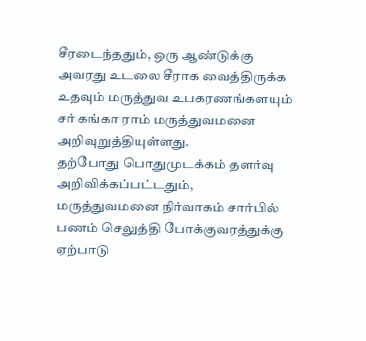சீரடைந்ததும், ஒரு ஆண்டுக்கு அவரது உடலை சீராக வைத்திருக்க உதவும் மருத்துவ உபகரணங்களயும் சர் கங்கா ராம் மருத்துவமனை அறிவுறுத்தியுள்ளது.
தற்போது பொதுமுடக்கம் தளர்வு அறிவிக்கப்பட்டதும், மருத்துவமனை நிர்வாகம் சார்பில் பணம் செலுத்தி போக்குவரத்துக்கு ஏற்பாடு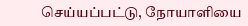செய்யப்பட்டு, நோயாளியை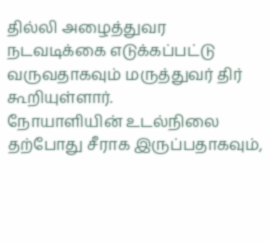தில்லி அழைத்துவர நடவடிக்கை எடுக்கப்பட்டு வருவதாகவும் மருத்துவர் திர் கூறியுள்ளார்.
நோயாளியின் உடல்நிலை தற்போது சீராக இருப்பதாகவும்,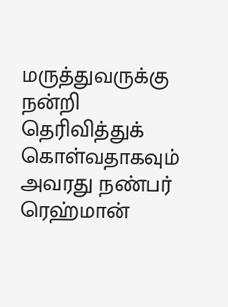மருத்துவருக்கு நன்றி தெரிவித்துக் கொள்வதாகவும் அவரது நண்பர் ரெஹ்மான்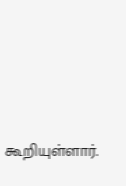கூறியுள்ளார்.